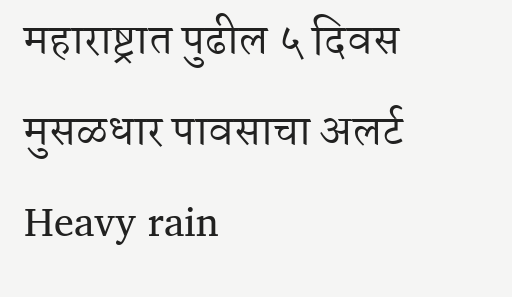महाराष्ट्रात पुढील ५ दिवस मुसळधार पावसाचा अलर्ट
Heavy rain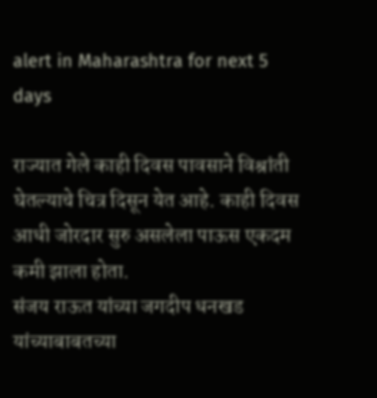alert in Maharashtra for next 5 days

राज्यात गेले काही दिवस पावसाने विश्रांती घेतल्याचे चित्र दिसून येत आहे. काही दिवस आधी जोरदार सुरु असलेला पाऊस एकदम कमी झाला होता.
संजय राऊत यांच्या जगदीप धनखड यांच्याबाबतच्या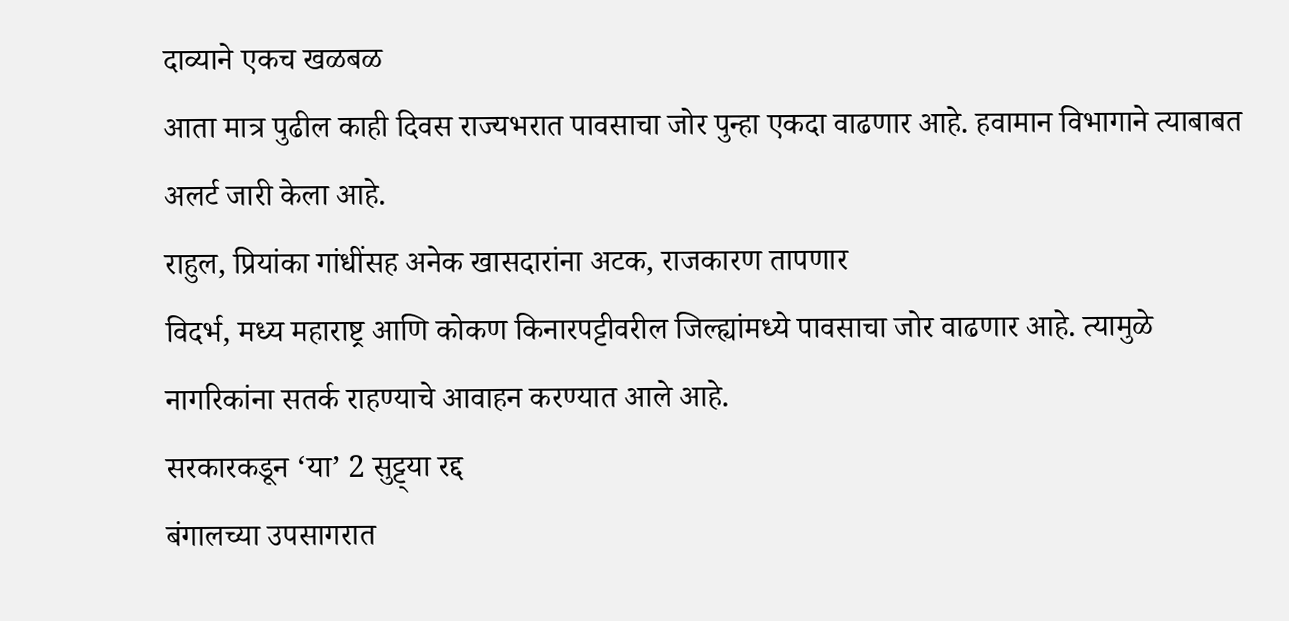दाव्याने एकच खळबळ
आता मात्र पुढील काही दिवस राज्यभरात पावसाचा जोर पुन्हा एकदा वाढणार आहे. हवामान विभागाने त्याबाबत अलर्ट जारी केला आहे.
राहुल, प्रियांका गांधींसह अनेक खासदारांना अटक, राजकारण तापणार
विदर्भ, मध्य महाराष्ट्र आणि कोकण किनारपट्टीवरील जिल्ह्यांमध्ये पावसाचा जोर वाढणार आहे. त्यामुळे नागरिकांना सतर्क राहण्याचे आवाहन करण्यात आले आहे.
सरकारकडून ‘या’ 2 सुट्ट्या रद्द
बंगालच्या उपसागरात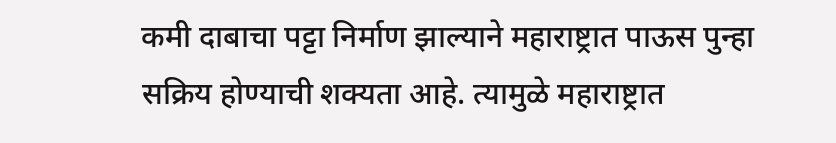कमी दाबाचा पट्टा निर्माण झाल्याने महाराष्ट्रात पाऊस पुन्हा सक्रिय होण्याची शक्यता आहे. त्यामुळे महाराष्ट्रात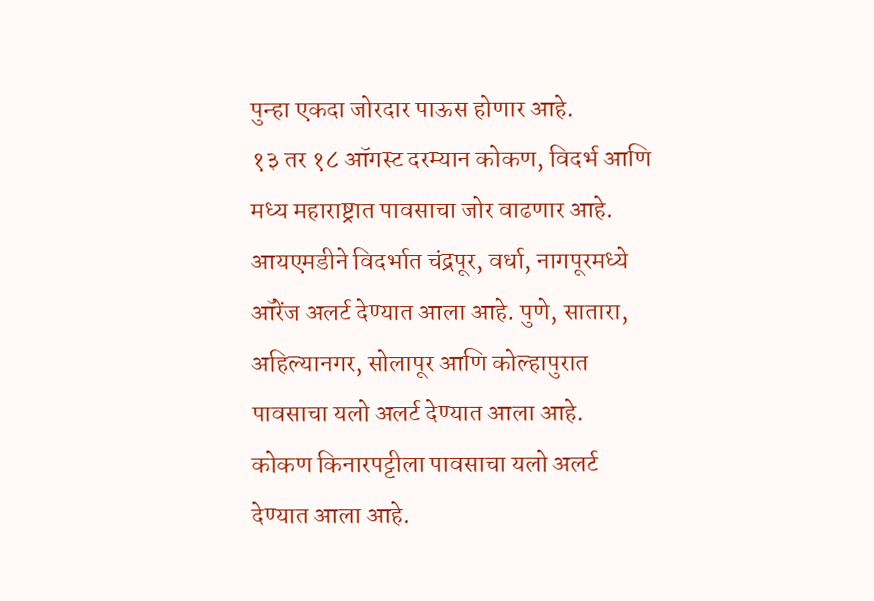पुन्हा एकदा जोरदार पाऊस होणार आहे.
१३ तर १८ ऑगस्ट दरम्यान कोकण, विदर्भ आणि मध्य महाराष्ट्रात पावसाचा जोर वाढणार आहे. आयएमडीने विदर्भात चंद्रपूर, वर्धा, नागपूरमध्ये ऑरेंज अलर्ट देण्यात आला आहे. पुणे, सातारा, अहिल्यानगर, सोलापूर आणि कोल्हापुरात पावसाचा यलो अलर्ट देण्यात आला आहे.
कोकण किनारपट्टीला पावसाचा यलो अलर्ट देण्यात आला आहे.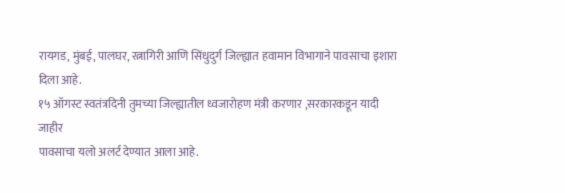रायगड, मुंबई, पालघर, रत्नागिरी आणि सिंधुदुर्ग जिल्ह्यात हवामान विभागाने पावसाचा इशारा दिला आहे.
१५ ऑगस्ट स्वतंत्रदिनी तुमच्या जिल्ह्यातील ध्वजारोहण मंत्री करणार ,सरकारकडून यादी जाहीर
पावसाचा यलो अलर्ट देण्यात आला आहे.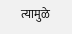त्यामुळे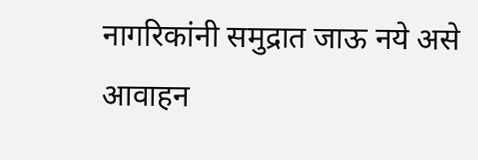नागरिकांनी समुद्रात जाऊ नये असे आवाहन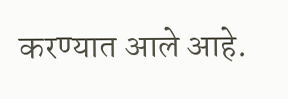करण्यात आले आहे.